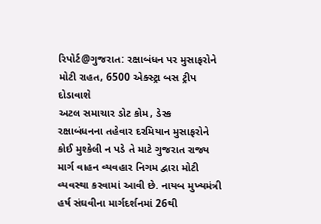રિપોર્ટ@ગુજરાત: રક્ષાબંધન પર મુસાફરોને મોટી રાહત, 6500 એક્સ્ટ્રા બસ ટ્રીપ દોડાવાશે
અટલ સમાચાર ડોટ કોમ, ડેસ્ક
રક્ષાબંધનના તહેવાર દરમિયાન મુસાફરોને કોઈ મુશ્કેલી ન પડે તે માટે ગુજરાત રાજ્ય માર્ગ વાહન વ્યવહાર નિગમ દ્વારા મોટી વ્યવસ્થા કરવામાં આવી છે. નાયબ મુખ્યમંત્રી હર્ષ સંઘવીના માર્ગદર્શનમાં 26થી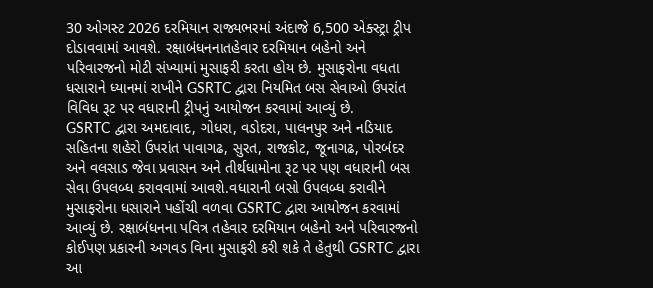30 ઓગસ્ટ 2026 દરમિયાન રાજ્યભરમાં અંદાજે 6,500 એક્સ્ટ્રા ટ્રીપ દોડાવવામાં આવશે. રક્ષાબંધનનાતહેવાર દરમિયાન બહેનો અને પરિવારજનો મોટી સંખ્યામાં મુસાફરી કરતા હોય છે. મુસાફરોના વધતા ધસારાને ધ્યાનમાં રાખીને GSRTC દ્વારા નિયમિત બસ સેવાઓ ઉપરાંત વિવિધ રૂટ પર વધારાની ટ્રીપનું આયોજન કરવામાં આવ્યું છે.
GSRTC દ્વારા અમદાવાદ, ગોધરા, વડોદરા, પાલનપુર અને નડિયાદ સહિતના શહેરો ઉપરાંત પાવાગઢ, સુરત, રાજકોટ, જૂનાગઢ, પોરબંદર અને વલસાડ જેવા પ્રવાસન અને તીર્થધામોના રૂટ પર પણ વધારાની બસ સેવા ઉપલબ્ધ કરાવવામાં આવશે.વધારાની બસો ઉપલબ્ધ કરાવીને મુસાફરોના ધસારાને પહોંચી વળવા GSRTC દ્વારા આયોજન કરવામાં આવ્યું છે. રક્ષાબંધનના પવિત્ર તહેવાર દરમિયાન બહેનો અને પરિવારજનો કોઈપણ પ્રકારની અગવડ વિના મુસાફરી કરી શકે તે હેતુથી GSRTC દ્વારા આ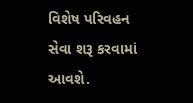વિશેષ પરિવહન સેવા શરૂ કરવામાં આવશે.